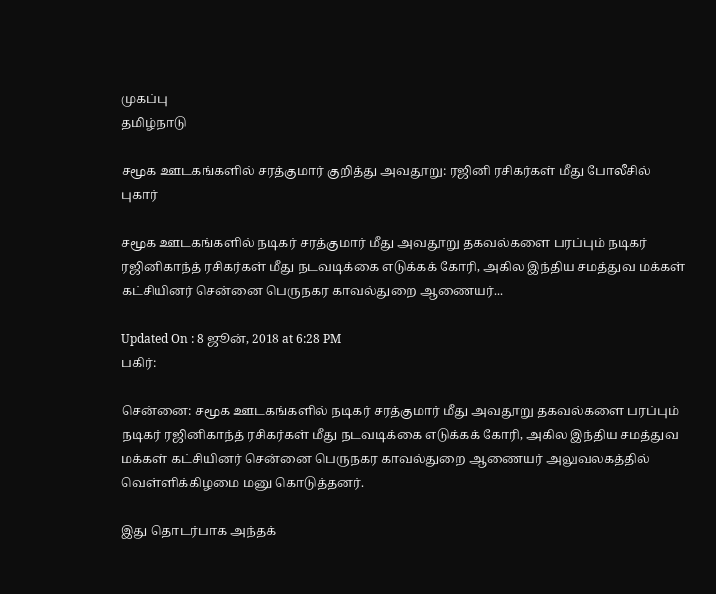முகப்பு
தமிழ்நாடு

சமூக ஊடகங்களில் சரத்குமார் குறித்து அவதூறு: ரஜினி ரசிகர்கள் மீது போலீசில் புகார்

சமூக ஊடகங்களில் நடிகர் சரத்குமார் மீது அவதூறு தகவல்களை பரப்பும் நடிகர் ரஜினிகாந்த் ரசிகர்கள் மீது நடவடிக்கை எடுக்கக் கோரி, அகில இந்திய சமத்துவ மக்கள் கட்சியினர் சென்னை பெருநகர காவல்துறை ஆணையர்...

Updated On : 8 ஜூன், 2018 at 6:28 PM
பகிர்:

சென்னை: சமூக ஊடகங்களில் நடிகர் சரத்குமார் மீது அவதூறு தகவல்களை பரப்பும் நடிகர் ரஜினிகாந்த் ரசிகர்கள் மீது நடவடிக்கை எடுக்கக் கோரி, அகில இந்திய சமத்துவ மக்கள் கட்சியினர் சென்னை பெருநகர காவல்துறை ஆணையர் அலுவலகத்தில் வெள்ளிக்கிழமை மனு கொடுத்தனர்.

இது தொடர்பாக அந்தக்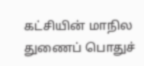கட்சியின் மாநில துணைப் பொதுச்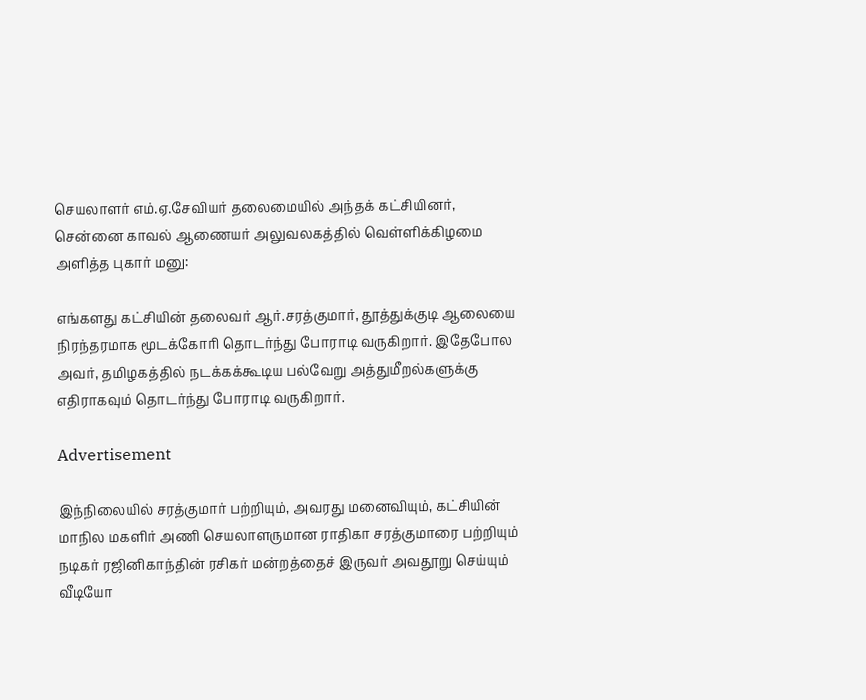செயலாளர் எம்.ஏ.சேவியர் தலைமையில் அந்தக் கட்சியினர், சென்னை காவல் ஆணையர் அலுவலகத்தில் வெள்ளிக்கிழமை அளித்த புகார் மனு:

எங்களது கட்சியின் தலைவர் ஆர்.சரத்குமார், தூத்துக்குடி ஆலையை நிரந்தரமாக மூடக்கோரி தொடர்ந்து போராடி வருகிறார். இதேபோல அவர், தமிழகத்தில் நடக்கக்கூடிய பல்வேறு அத்துமீறல்களுக்கு எதிராகவும் தொடர்ந்து போராடி வருகிறார்.

Advertisement

இந்நிலையில் சரத்குமார் பற்றியும், அவரது மனைவியும், கட்சியின் மாநில மகளிர் அணி செயலாளருமான ராதிகா சரத்குமாரை பற்றியும் நடிகர் ரஜினிகாந்தின் ரசிகர் மன்றத்தைச் இருவர் அவதூறு செய்யும் வீடியோ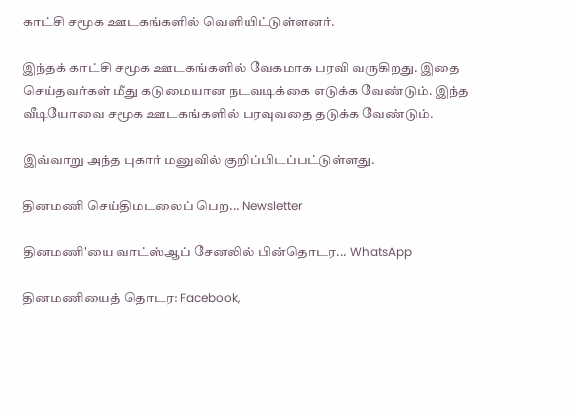காட்சி சமூக ஊடகங்களில் வெளியிட்டுள்ளனர்.

இந்தக் காட்சி சமூக ஊடகங்களில் வேகமாக பரவி வருகிறது. இதை செய்தவர்கள் மீது கடுமையான நடவடிக்கை எடுக்க வேண்டும். இந்த வீடியோவை சமூக ஊடகங்களில் பரவுவதை தடுக்க வேண்டும்.

இவ்வாறு அந்த புகார் மனுவில் குறிப்பிடப்பட்டுள்ளது.

தினமணி செய்திமடலைப் பெற... Newsletter

தினமணி'யை வாட்ஸ்ஆப் சேனலில் பின்தொடர... WhatsApp

தினமணியைத் தொடர: Facebook,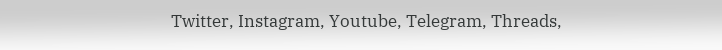Twitter, Instagram, Youtube, Telegram, Threads,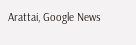Arattai, Google News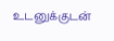உடனுக்குடன்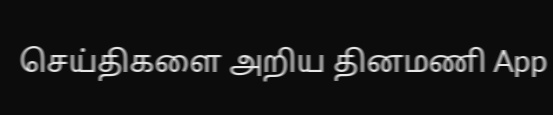செய்திகளை அறிய தினமணி App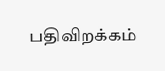பதிவிறக்கம்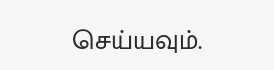செய்யவும்.